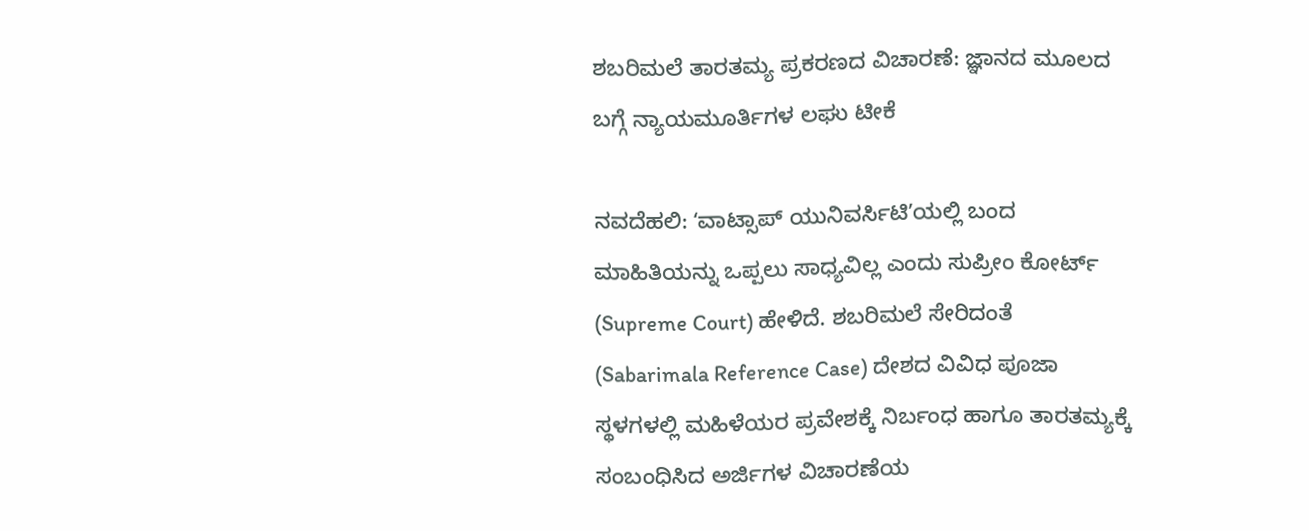ಶಬರಿಮಲೆ ತಾರತಮ್ಯ ಪ್ರಕರಣದ ವಿಚಾರಣೆ: ಜ್ಞಾನದ ಮೂಲದ ಬಗ್ಗೆ ನ್ಯಾಯಮೂರ್ತಿಗಳ ಲಘು ಟೀಕೆ

ನವದೆಹಲಿ: ʻವಾಟ್ಸಾಪ್ ಯುನಿವರ್ಸಿಟಿʼಯಲ್ಲಿ ಬಂದ ಮಾಹಿತಿಯನ್ನು ಒಪ್ಪಲು ಸಾಧ್ಯವಿಲ್ಲ ಎಂದು ಸುಪ್ರೀಂ ಕೋರ್ಟ್ (Supreme Court) ಹೇಳಿದೆ. ಶಬರಿಮಲೆ ಸೇರಿದಂತೆ (Sabarimala Reference Case) ದೇಶದ ವಿವಿಧ ಪೂಜಾ ಸ್ಥಳಗಳಲ್ಲಿ ಮಹಿಳೆಯರ ಪ್ರವೇಶಕ್ಕೆ ನಿರ್ಬಂಧ ಹಾಗೂ ತಾರತಮ್ಯಕ್ಕೆ ಸಂಬಂಧಿಸಿದ ಅರ್ಜಿಗಳ ವಿಚಾರಣೆಯ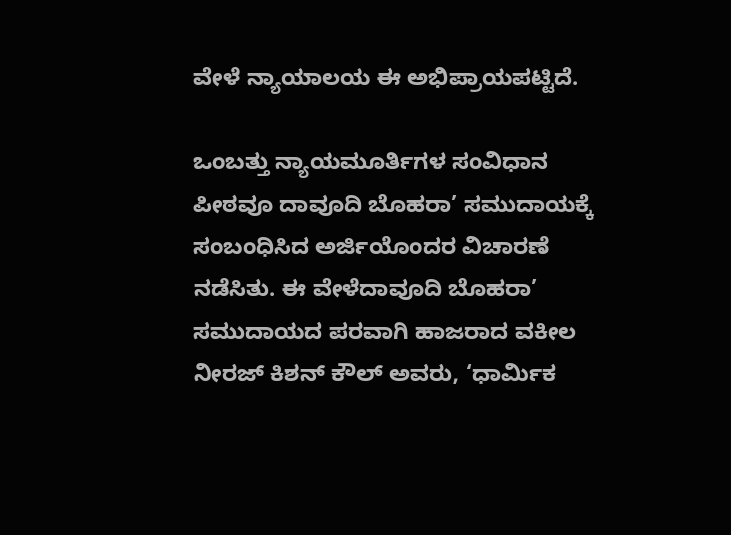ವೇಳೆ ನ್ಯಾಯಾಲಯ ಈ ಅಭಿಪ್ರಾಯಪಟ್ಟಿದೆ.

ಒಂಬತ್ತು ನ್ಯಾಯಮೂರ್ತಿಗಳ ಸಂವಿಧಾನ ಪೀಠವೂ ದಾವೂದಿ ಬೊಹರಾ’ ಸಮುದಾಯಕ್ಕೆ ಸಂಬಂಧಿಸಿದ ಅರ್ಜಿಯೊಂದರ ವಿಚಾರಣೆ ನಡೆಸಿತು. ಈ ವೇಳೆದಾವೂದಿ ಬೊಹರಾ’ ಸಮುದಾಯದ ಪರವಾಗಿ ಹಾಜರಾದ ವಕೀಲ ನೀರಜ್ ಕಿಶನ್ ಕೌಲ್ ಅವರು, ‘ಧಾರ್ಮಿಕ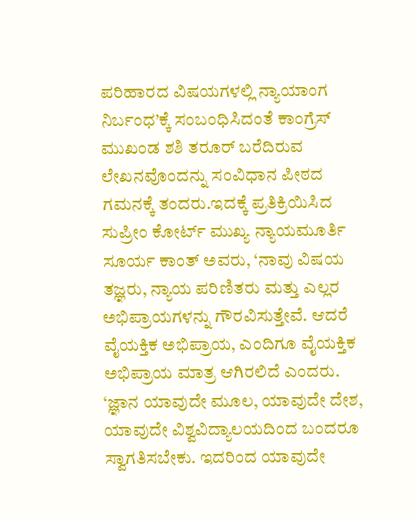ಪರಿಹಾರದ ವಿಷಯಗಳಲ್ಲಿ ನ್ಯಾಯಾಂಗ ನಿರ್ಬಂಧ’ಕ್ಕೆ ಸಂಬಂಧಿಸಿದಂತೆ ಕಾಂಗ್ರೆಸ್ ಮುಖಂಡ ಶಶಿ ತರೂರ್ ಬರೆದಿರುವ ಲೇಖನವೊಂದನ್ನು ಸಂವಿಧಾನ ಪೀಠದ ಗಮನಕ್ಕೆ ತಂದರು.ಇದಕ್ಕೆ ಪ್ರತಿಕ್ರಿಯಿಸಿದ ಸುಪ್ರೀಂ ಕೋರ್ಟ್ ಮುಖ್ಯ ನ್ಯಾಯಮೂರ್ತಿ ಸೂರ್ಯ ಕಾಂತ್ ಅವರು, ‘ನಾವು ವಿಷಯ ತಜ್ಞರು, ನ್ಯಾಯ ಪರಿಣಿತರು ಮತ್ತು ಎಲ್ಲರ ಅಭಿಪ್ರಾಯಗಳನ್ನು ಗೌರವಿಸುತ್ತೇವೆ. ಆದರೆ ವೈಯಕ್ತಿಕ ಅಭಿಪ್ರಾಯ, ಎಂದಿಗೂ ವೈಯಕ್ತಿಕ ಅಭಿಪ್ರಾಯ ಮಾತ್ರ ಆಗಿರಲಿದೆ ಎಂದರು.
‘ಜ್ಞಾನ ಯಾವುದೇ ಮೂಲ, ಯಾವುದೇ ದೇಶ, ಯಾವುದೇ ವಿಶ್ವವಿದ್ಯಾಲಯದಿಂದ ಬಂದರೂ ಸ್ವಾಗತಿಸಬೇಕು. ಇದರಿಂದ ಯಾವುದೇ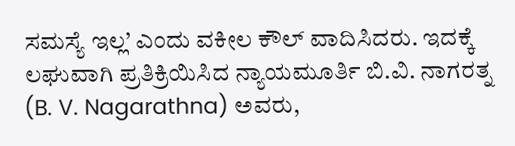ಸಮಸ್ಯೆ ಇಲ್ಲ’ ಎಂದು ವಕೀಲ ಕೌಲ್ ವಾದಿಸಿದರು. ಇದಕ್ಕೆ ಲಘುವಾಗಿ ಪ್ರತಿಕ್ರಿಯಿಸಿದ ನ್ಯಾಯಮೂರ್ತಿ ಬಿ.ವಿ. ನಾಗರತ್ನ (B. V. Nagarathna) ಅವರು,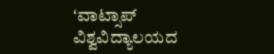ʻವಾಟ್ಸಾಪ್ ವಿಶ್ವವಿದ್ಯಾಲಯದ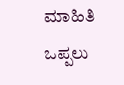ಮಾಹಿತಿ ಒಪ್ಪಲು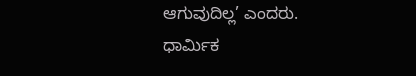ಆಗುವುದಿಲ್ಲ’ ಎಂದರು.
ಧಾರ್ಮಿಕ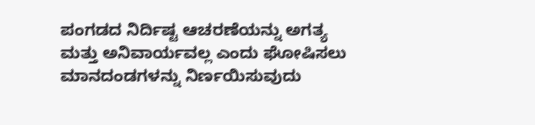ಪಂಗಡದ ನಿರ್ದಿಷ್ಟ ಆಚರಣೆಯನ್ನು ಅಗತ್ಯ ಮತ್ತು ಅನಿವಾರ್ಯವಲ್ಲ ಎಂದು ಘೋಷಿಸಲು ಮಾನದಂಡಗಳನ್ನು ನಿರ್ಣಯಿಸುವುದು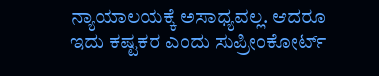ನ್ಯಾಯಾಲಯಕ್ಕೆ ಅಸಾಧ್ಯವಲ್ಲ. ಆದರೂ ಇದು ಕಷ್ಟಕರ ಎಂದು ಸುಪ್ರೀಂಕೋರ್ಟ್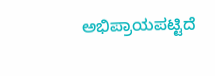ಅಭಿಪ್ರಾಯಪಟ್ಟಿದೆ